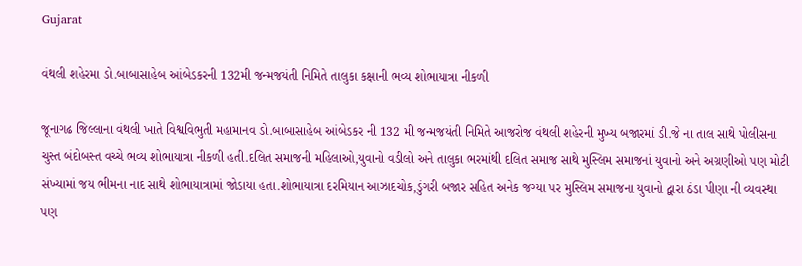Gujarat

વંથલી શહેરમા ડો.બાબાસાહેબ આંબેડકરની 132મી જન્મજયંતી નિમિતે તાલુકા કક્ષાની ભવ્ય શોભાયાત્રા નીકળી

જૂનાગઢ જિલ્લાના વંથલી ખાતે વિશ્વવિભુતી મહામાનવ ડો.બાબાસાહેબ આંબેડકર ની 132 મી જન્મજયંતી નિમિતે આજરોજ વંથલી શહેરની મુખ્ય બજારમાં ડી.જે ના તાલ સાથે પોલીસના ચુસ્ત બંદોબસ્ત વચ્ચે ભવ્ય શોભાયાત્રા નીકળી હતી.દલિત સમાજની મહિલાઓ,યુવાનો વડીલો અને તાલુકા ભરમાંથી દલિત સમાજ સાથે મુસ્લિમ સમાજનાં યુવાનો અને અગ્રણીઓ પણ મોટી સંખ્યામાં જય ભીમના નાદ સાથે શોભાયાત્રામાં જોડાયા હતા.શોભાયાત્રા દરમિયાન આઝાદચોક,ડુંગરી બજાર સહિત અનેક જગ્યા પર મુસ્લિમ સમાજના યુવાનો દ્વારા ઠંડા પીણા ની વ્યવસ્થા પણ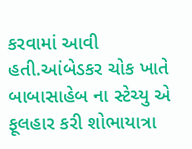કરવામાં આવી હતી.આંબેડકર ચોક ખાતે બાબાસાહેબ ના સ્ટેચ્યુ એ ફૂલહાર કરી શોભાયાત્રા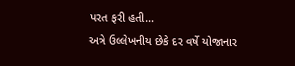પરત ફરી હતી…
અત્રે ઉલ્લેખનીય છેકે દર વર્ષે યોજાનાર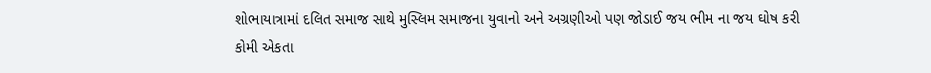શોભાયાત્રામાં દલિત સમાજ સાથે મુસ્લિમ સમાજના યુવાનો અને અગ્રણીઓ પણ જોડાઈ જય ભીમ ના જય ઘોષ કરી કોમી એકતા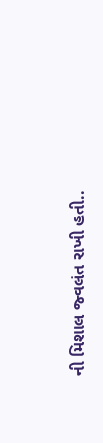ની મિશાલ જ્વલંત રાખી હતી..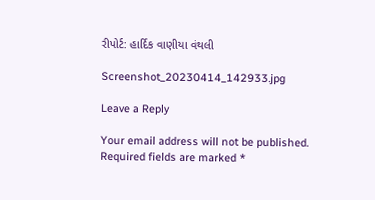રીપોર્ટ: હાર્દિક વાણીયા વંથલી

Screenshot_20230414_142933.jpg

Leave a Reply

Your email address will not be published. Required fields are marked *